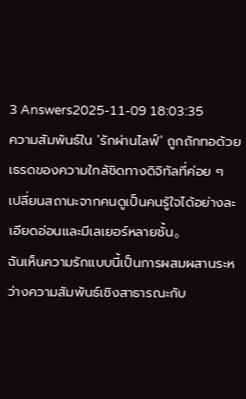3 Answers2025-11-09 18:03:35
ความสัมพันธ์ใน 'รักผ่านไลฟ์' ถูกถักทอด้วยเธรดของความใกล้ชิดทางดิจิทัลที่ค่อย ๆ เปลี่ยนสถานะจากคนดูเป็นคนรู้ใจได้อย่างละเอียดอ่อนและมีเลเยอร์หลายชั้น。
ฉันเห็นความรักแบบนี้เป็นการผสมผสานระหว่างความสัมพันธ์เชิงสาธารณะกับ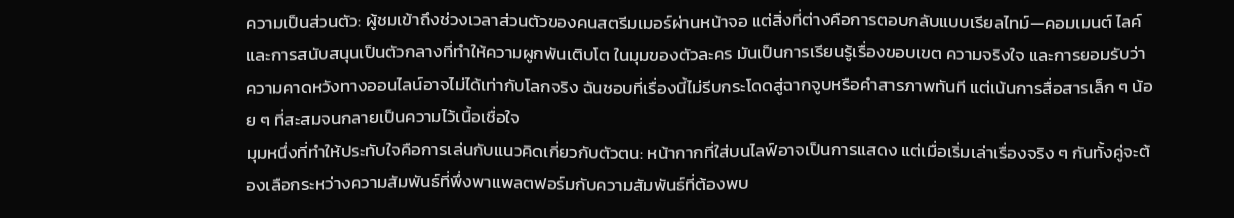ความเป็นส่วนตัว: ผู้ชมเข้าถึงช่วงเวลาส่วนตัวของคนสตรีมเมอร์ผ่านหน้าจอ แต่สิ่งที่ต่างคือการตอบกลับแบบเรียลไทม์—คอมเมนต์ ไลค์ และการสนับสนุนเป็นตัวกลางที่ทำให้ความผูกพันเติบโต ในมุมของตัวละคร มันเป็นการเรียนรู้เรื่องขอบเขต ความจริงใจ และการยอมรับว่าความคาดหวังทางออนไลน์อาจไม่ได้เท่ากับโลกจริง ฉันชอบที่เรื่องนี้ไม่รีบกระโดดสู่ฉากจูบหรือคำสารภาพทันที แต่เน้นการสื่อสารเล็ก ๆ น้อย ๆ ที่สะสมจนกลายเป็นความไว้เนื้อเชื่อใจ
มุมหนึ่งที่ทำให้ประทับใจคือการเล่นกับแนวคิดเกี่ยวกับตัวตน: หน้ากากที่ใส่บนไลฟ์อาจเป็นการแสดง แต่เมื่อเริ่มเล่าเรื่องจริง ๆ กันทั้งคู่จะต้องเลือกระหว่างความสัมพันธ์ที่พึ่งพาแพลตฟอร์มกับความสัมพันธ์ที่ต้องพบ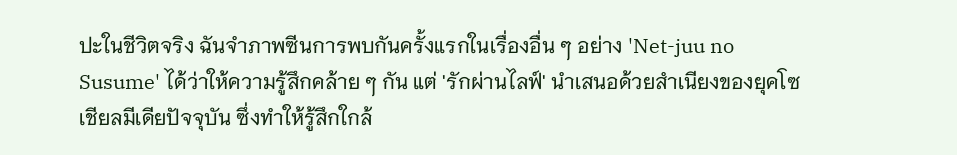ปะในชีวิตจริง ฉันจำภาพซีนการพบกันครั้งแรกในเรื่องอื่น ๆ อย่าง 'Net-juu no Susume' ได้ว่าให้ความรู้สึกคล้าย ๆ กัน แต่ 'รักผ่านไลฟ์' นำเสนอด้วยสำเนียงของยุคโซเชียลมีเดียปัจจุบัน ซึ่งทำให้รู้สึกใกล้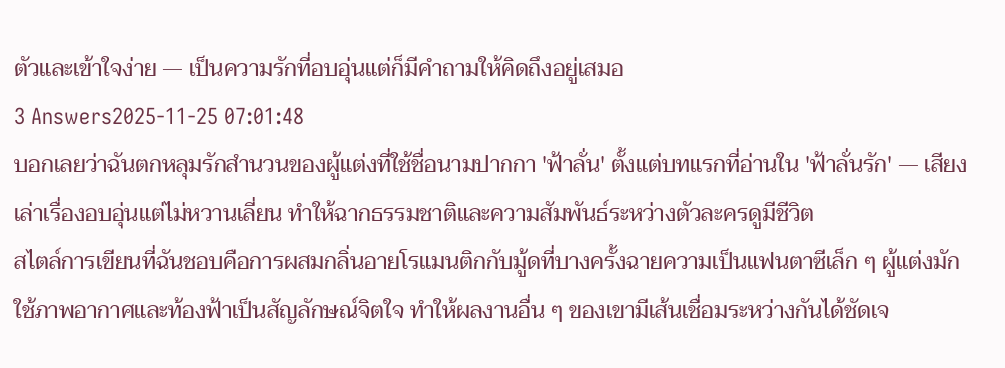ตัวและเข้าใจง่าย — เป็นความรักที่อบอุ่นแต่ก็มีคำถามให้คิดถึงอยู่เสมอ
3 Answers2025-11-25 07:01:48
บอกเลยว่าฉันตกหลุมรักสำนวนของผู้แต่งที่ใช้ชื่อนามปากกา 'ฟ้าลั่น' ตั้งแต่บทแรกที่อ่านใน 'ฟ้าลั่นรัก' — เสียงเล่าเรื่องอบอุ่นแต่ไม่หวานเลี่ยน ทำให้ฉากธรรมชาติและความสัมพันธ์ระหว่างตัวละครดูมีชีวิต
สไตล์การเขียนที่ฉันชอบคือการผสมกลิ่นอายโรแมนติกกับมู้ดที่บางครั้งฉายความเป็นแฟนตาซีเล็ก ๆ ผู้แต่งมักใช้ภาพอากาศและท้องฟ้าเป็นสัญลักษณ์จิตใจ ทำให้ผลงานอื่น ๆ ของเขามีเส้นเชื่อมระหว่างกันได้ชัดเจ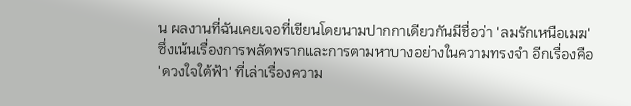น ผลงานที่ฉันเคยเจอที่เขียนโดยนามปากกาเดียวกันมีชื่อว่า 'ลมรักเหนือเมฆ' ซึ่งเน้นเรื่องการพลัดพรากและการตามหาบางอย่างในความทรงจำ อีกเรื่องคือ 'ดวงใจใต้ฟ้า' ที่เล่าเรื่องความ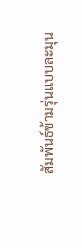สัมพันธ์ข้ามรุ่นแบบละมุน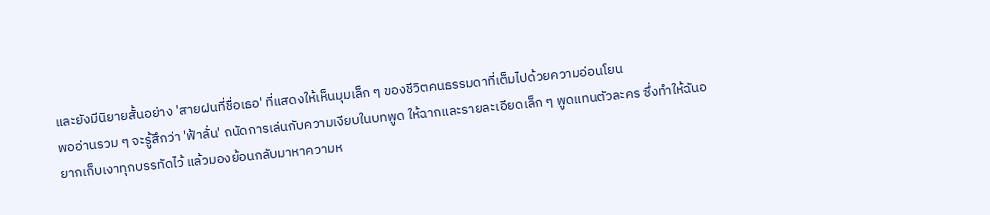และยังมีนิยายสั้นอย่าง 'สายฝนที่ชื่อเธอ' ที่แสดงให้เห็นมุมเล็ก ๆ ของชีวิตคนธรรมดาที่เต็มไปด้วยความอ่อนโยน
พออ่านรวม ๆ จะรู้สึกว่า 'ฟ้าลั่น' ถนัดการเล่นกับความเงียบในบทพูด ให้ฉากและรายละเอียดเล็ก ๆ พูดแทนตัวละคร ซึ่งทำให้ฉันอยากเก็บเงาทุกบรรทัดไว้ แล้วมองย้อนกลับมาหาความห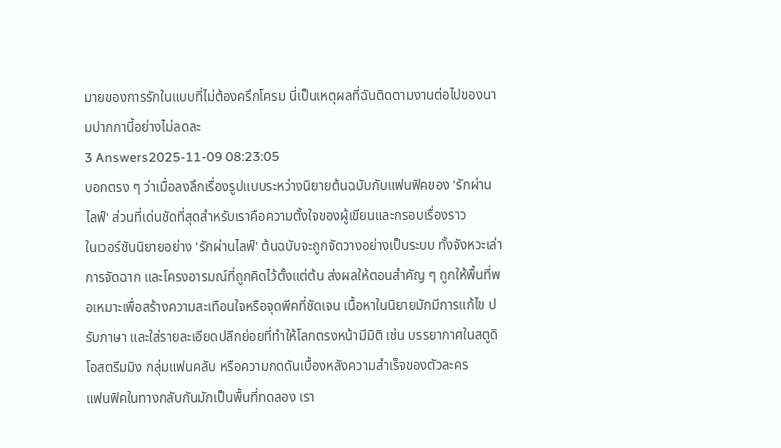มายของการรักในแบบที่ไม่ต้องครึกโครม นี่เป็นเหตุผลที่ฉันติดตามงานต่อไปของนามปากกานี้อย่างไม่ลดละ
3 Answers2025-11-09 08:23:05
บอกตรง ๆ ว่าเมื่อลงลึกเรื่องรูปแบบระหว่างนิยายต้นฉบับกับแฟนฟิคของ 'รักผ่านไลฟ์' ส่วนที่เด่นชัดที่สุดสำหรับเราคือความตั้งใจของผู้เขียนและกรอบเรื่องราว
ในเวอร์ชันนิยายอย่าง 'รักผ่านไลฟ์' ต้นฉบับจะถูกจัดวางอย่างเป็นระบบ ทั้งจังหวะเล่า การจัดฉาก และโครงอารมณ์ที่ถูกคิดไว้ตั้งแต่ต้น ส่งผลให้ตอนสำคัญ ๆ ถูกให้พื้นที่พอเหมาะเพื่อสร้างความสะเทือนใจหรือจุดพีคที่ชัดเจน เนื้อหาในนิยายมักมีการแก้ไข ปรับภาษา และใส่รายละเอียดปลีกย่อยที่ทำให้โลกตรงหน้ามีมิติ เช่น บรรยากาศในสตูดิโอสตรีมมิง กลุ่มแฟนคลับ หรือความกดดันเบื้องหลังความสำเร็จของตัวละคร
แฟนฟิคในทางกลับกันมักเป็นพื้นที่ทดลอง เรา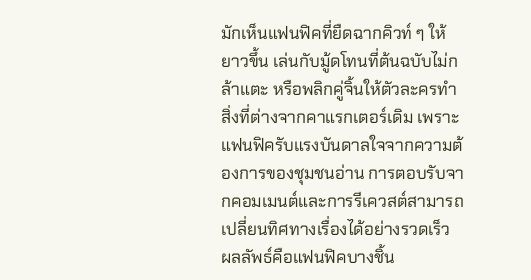มักเห็นแฟนฟิคที่ยืดฉากคิวท์ ๆ ให้ยาวขึ้น เล่นกับมู้ดโทนที่ต้นฉบับไม่กล้าแตะ หรือพลิกคู่จิ้นให้ตัวละครทำสิ่งที่ต่างจากคาแรกเตอร์เดิม เพราะแฟนฟิครับแรงบันดาลใจจากความต้องการของชุมชนอ่าน การตอบรับจากคอมเมนต์และการรีเควสต์สามารถเปลี่ยนทิศทางเรื่องได้อย่างรวดเร็ว ผลลัพธ์คือแฟนฟิคบางชิ้น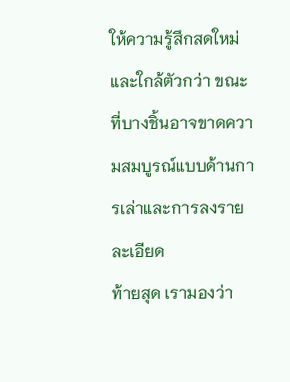ให้ความรู้สึกสดใหม่และใกล้ตัวกว่า ขณะที่บางชิ้นอาจขาดความสมบูรณ์แบบด้านการเล่าและการลงรายละเอียด
ท้ายสุด เรามองว่า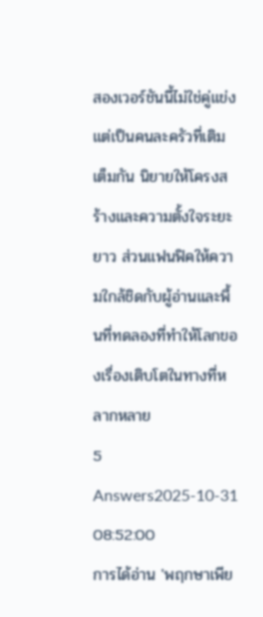สองเวอร์ชันนี้ไม่ใช่คู่แข่ง แต่เป็นคนละครัวที่เติมเต็มกัน นิยายให้โครงสร้างและความตั้งใจระยะยาว ส่วนแฟนฟิคให้ความใกล้ชิดกับผู้อ่านและพื้นที่ทดลองที่ทำให้โลกของเรื่องเติบโตในทางที่หลากหลาย
5 Answers2025-10-31 08:52:00
การได้อ่าน 'พฤกษาเพีย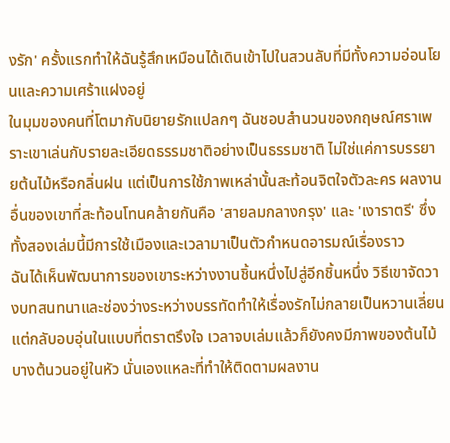งรัก' ครั้งแรกทำให้ฉันรู้สึกเหมือนได้เดินเข้าไปในสวนลับที่มีทั้งความอ่อนโยนและความเศร้าแฝงอยู่
ในมุมของคนที่โตมากับนิยายรักแปลกๆ ฉันชอบสำนวนของกฤษณ์ศราเพราะเขาเล่นกับรายละเอียดธรรมชาติอย่างเป็นธรรมชาติ ไม่ใช่แค่การบรรยายต้นไม้หรือกลิ่นฝน แต่เป็นการใช้ภาพเหล่านั้นสะท้อนจิตใจตัวละคร ผลงานอื่นของเขาที่สะท้อนโทนคล้ายกันคือ 'สายลมกลางกรุง' และ 'เงาราตรี' ซึ่งทั้งสองเล่มนี้มีการใช้เมืองและเวลามาเป็นตัวกำหนดอารมณ์เรื่องราว
ฉันได้เห็นพัฒนาการของเขาระหว่างงานชิ้นหนึ่งไปสู่อีกชิ้นหนึ่ง วิธีเขาจัดวางบทสนทนาและช่องว่างระหว่างบรรทัดทำให้เรื่องรักไม่กลายเป็นหวานเลี่ยน แต่กลับอบอุ่นในแบบที่ตราตรึงใจ เวลาจบเล่มแล้วก็ยังคงมีภาพของต้นไม้บางต้นวนอยู่ในหัว นั่นเองแหละที่ทำให้ติดตามผลงาน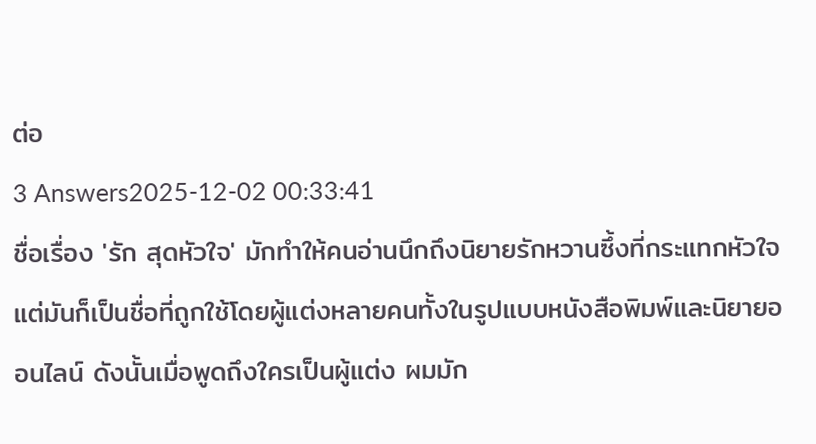ต่อ
3 Answers2025-12-02 00:33:41
ชื่อเรื่อง 'รัก สุดหัวใจ' มักทำให้คนอ่านนึกถึงนิยายรักหวานซึ้งที่กระแทกหัวใจ แต่มันก็เป็นชื่อที่ถูกใช้โดยผู้แต่งหลายคนทั้งในรูปแบบหนังสือพิมพ์และนิยายออนไลน์ ดังนั้นเมื่อพูดถึงใครเป็นผู้แต่ง ผมมัก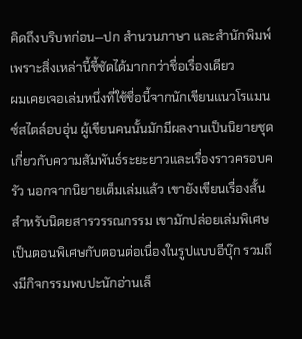คิดถึงบริบทก่อน—ปก สำนวนภาษา และสำนักพิมพ์ เพราะสิ่งเหล่านี้ชี้ชัดได้มากกว่าชื่อเรื่องเดียว
ผมเคยเจอเล่มหนึ่งที่ใช้ชื่อนี้จากนักเขียนแนวโรแมนซ์สไตล์อบอุ่น ผู้เขียนคนนั้นมักมีผลงานเป็นนิยายชุดเกี่ยวกับความสัมพันธ์ระยะยาวและเรื่องราวครอบครัว นอกจากนิยายเต็มเล่มแล้ว เขายังเขียนเรื่องสั้นสำหรับนิตยสารวรรณกรรม เขามักปล่อยเล่มพิเศษเป็นตอนพิเศษกับตอนต่อเนื่องในรูปแบบอีบุ๊ก รวมถึงมีกิจกรรมพบปะนักอ่านเล็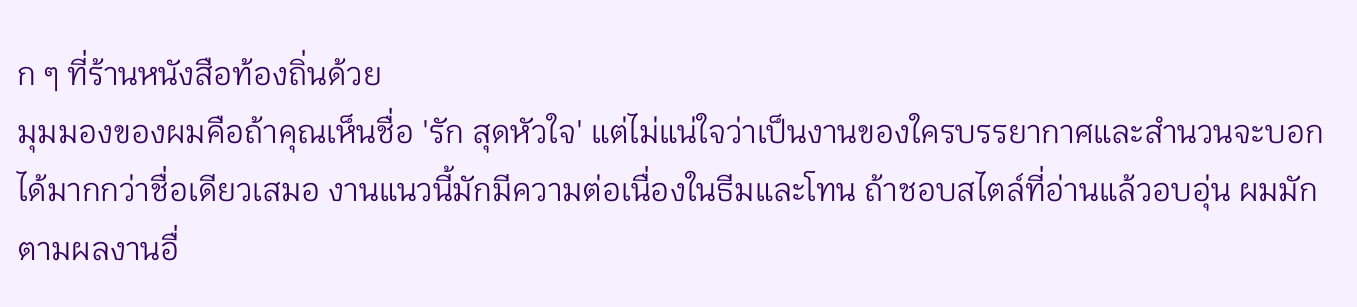ก ๆ ที่ร้านหนังสือท้องถิ่นด้วย
มุมมองของผมคือถ้าคุณเห็นชื่อ 'รัก สุดหัวใจ' แต่ไม่แน่ใจว่าเป็นงานของใครบรรยากาศและสำนวนจะบอกได้มากกว่าชื่อเดียวเสมอ งานแนวนี้มักมีความต่อเนื่องในธีมและโทน ถ้าชอบสไตล์ที่อ่านแล้วอบอุ่น ผมมักตามผลงานอื่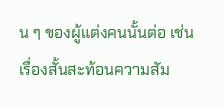น ๆ ของผู้แต่งคนนั้นต่อ เช่น เรื่องสั้นสะท้อนความสัม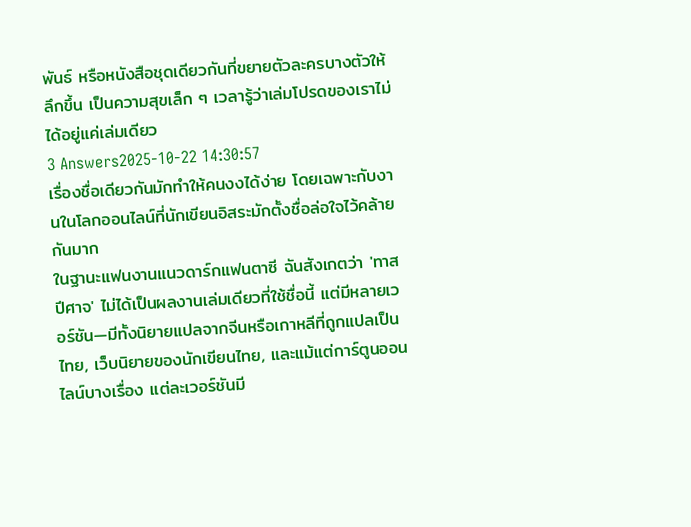พันธ์ หรือหนังสือชุดเดียวกันที่ขยายตัวละครบางตัวให้ลึกขึ้น เป็นความสุขเล็ก ๆ เวลารู้ว่าเล่มโปรดของเราไม่ได้อยู่แค่เล่มเดียว
3 Answers2025-10-22 14:30:57
เรื่องชื่อเดียวกันมักทำให้คนงงได้ง่าย โดยเฉพาะกับงานในโลกออนไลน์ที่นักเขียนอิสระมักตั้งชื่อล่อใจไว้คล้ายกันมาก
ในฐานะแฟนงานแนวดาร์กแฟนตาซี ฉันสังเกตว่า 'ทาส ปีศาจ' ไม่ได้เป็นผลงานเล่มเดียวที่ใช้ชื่อนี้ แต่มีหลายเวอร์ชัน—มีทั้งนิยายแปลจากจีนหรือเกาหลีที่ถูกแปลเป็นไทย, เว็บนิยายของนักเขียนไทย, และแม้แต่การ์ตูนออนไลน์บางเรื่อง แต่ละเวอร์ชันมี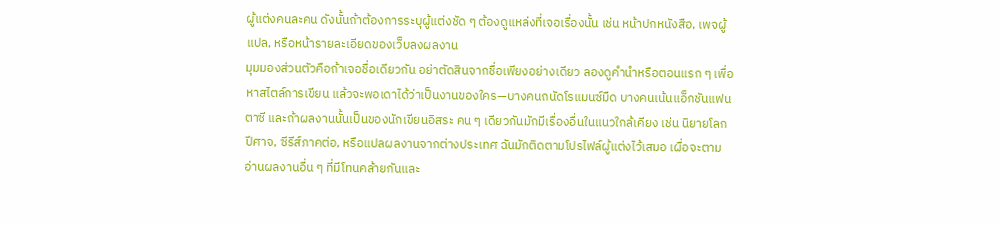ผู้แต่งคนละคน ดังนั้นถ้าต้องการระบุผู้แต่งชัด ๆ ต้องดูแหล่งที่เจอเรื่องนั้น เช่น หน้าปกหนังสือ, เพจผู้แปล, หรือหน้ารายละเอียดของเว็บลงผลงาน
มุมมองส่วนตัวคือถ้าเจอชื่อเดียวกัน อย่าตัดสินจากชื่อเพียงอย่างเดียว ลองดูคำนำหรือตอนแรก ๆ เพื่อหาสไตล์การเขียน แล้วจะพอเดาได้ว่าเป็นงานของใคร—บางคนถนัดโรแมนซ์มืด บางคนเน้นแอ็กชันแฟนตาซี และถ้าผลงานนั้นเป็นของนักเขียนอิสระ คน ๆ เดียวกันมักมีเรื่องอื่นในแนวใกล้เคียง เช่น นิยายโลกปีศาจ, ซีรีส์ภาคต่อ, หรือแปลผลงานจากต่างประเทศ ฉันมักติดตามโปรไฟล์ผู้แต่งไว้เสมอ เผื่อจะตามอ่านผลงานอื่น ๆ ที่มีโทนคล้ายกันและ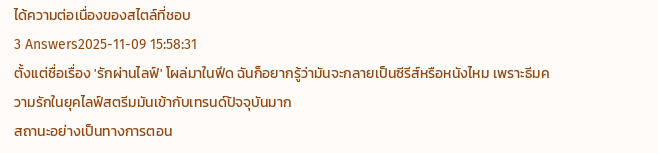ได้ความต่อเนื่องของสไตล์ที่ชอบ
3 Answers2025-11-09 15:58:31
ตั้งแต่ชื่อเรื่อง 'รักผ่านไลฟ์' โผล่มาในฟีด ฉันก็อยากรู้ว่ามันจะกลายเป็นซีรีส์หรือหนังไหม เพราะธีมความรักในยุคไลฟ์สตรีมมันเข้ากับเทรนด์ปัจจุบันมาก
สถานะอย่างเป็นทางการตอน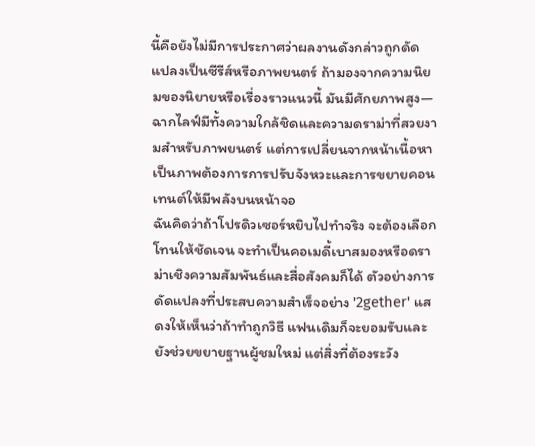นี้คือยังไม่มีการประกาศว่าผลงานดังกล่าวถูกดัดแปลงเป็นซีรีส์หรือภาพยนตร์ ถ้ามองจากความนิยมของนิยายหรือเรื่องราวแนวนี้ มันมีศักยภาพสูง—ฉากไลฟ์มีทั้งความใกล้ชิดและความดราม่าที่สวยงามสำหรับภาพยนตร์ แต่การเปลี่ยนจากหน้าเนื้อหาเป็นภาพต้องการการปรับจังหวะและการขยายคอนเทนต์ให้มีพลังบนหน้าจอ
ฉันคิดว่าถ้าโปรดิวเซอร์หยิบไปทำจริง จะต้องเลือกโทนให้ชัดเจน จะทำเป็นคอเมดี้เบาสมองหรือดราม่าเชิงความสัมพันธ์และสื่อสังคมก็ได้ ตัวอย่างการดัดแปลงที่ประสบความสำเร็จอย่าง '2gether' แสดงให้เห็นว่าถ้าทำถูกวิธี แฟนเดิมก็จะยอมรับและยังช่วยขยายฐานผู้ชมใหม่ แต่สิ่งที่ต้องระวัง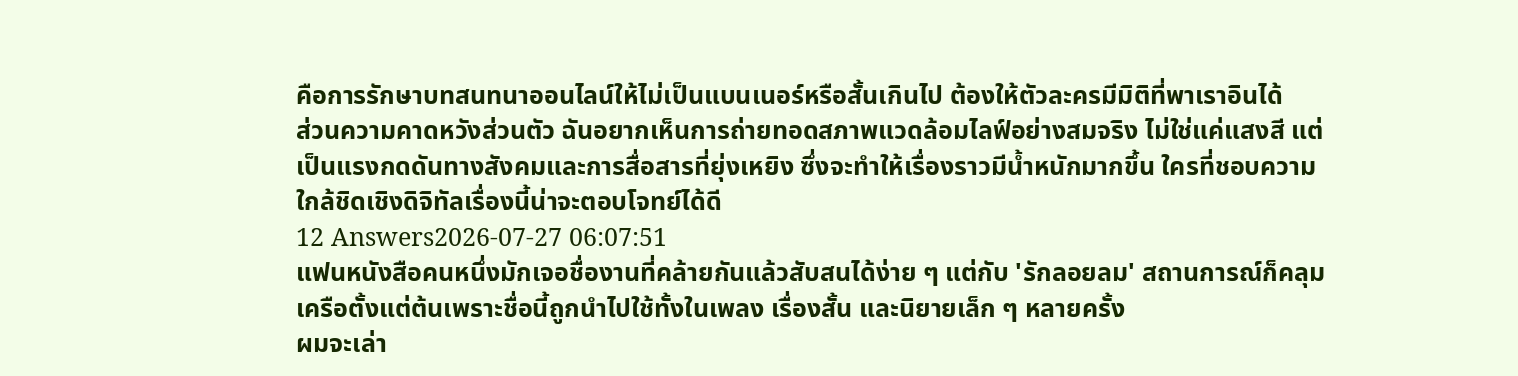คือการรักษาบทสนทนาออนไลน์ให้ไม่เป็นแบนเนอร์หรือสั้นเกินไป ต้องให้ตัวละครมีมิติที่พาเราอินได้
ส่วนความคาดหวังส่วนตัว ฉันอยากเห็นการถ่ายทอดสภาพแวดล้อมไลฟ์อย่างสมจริง ไม่ใช่แค่แสงสี แต่เป็นแรงกดดันทางสังคมและการสื่อสารที่ยุ่งเหยิง ซึ่งจะทำให้เรื่องราวมีน้ำหนักมากขึ้น ใครที่ชอบความใกล้ชิดเชิงดิจิทัลเรื่องนี้น่าจะตอบโจทย์ได้ดี
12 Answers2026-07-27 06:07:51
แฟนหนังสือคนหนึ่งมักเจอชื่องานที่คล้ายกันแล้วสับสนได้ง่าย ๆ แต่กับ 'รักลอยลม' สถานการณ์ก็คลุมเครือตั้งแต่ต้นเพราะชื่อนี้ถูกนำไปใช้ทั้งในเพลง เรื่องสั้น และนิยายเล็ก ๆ หลายครั้ง
ผมจะเล่า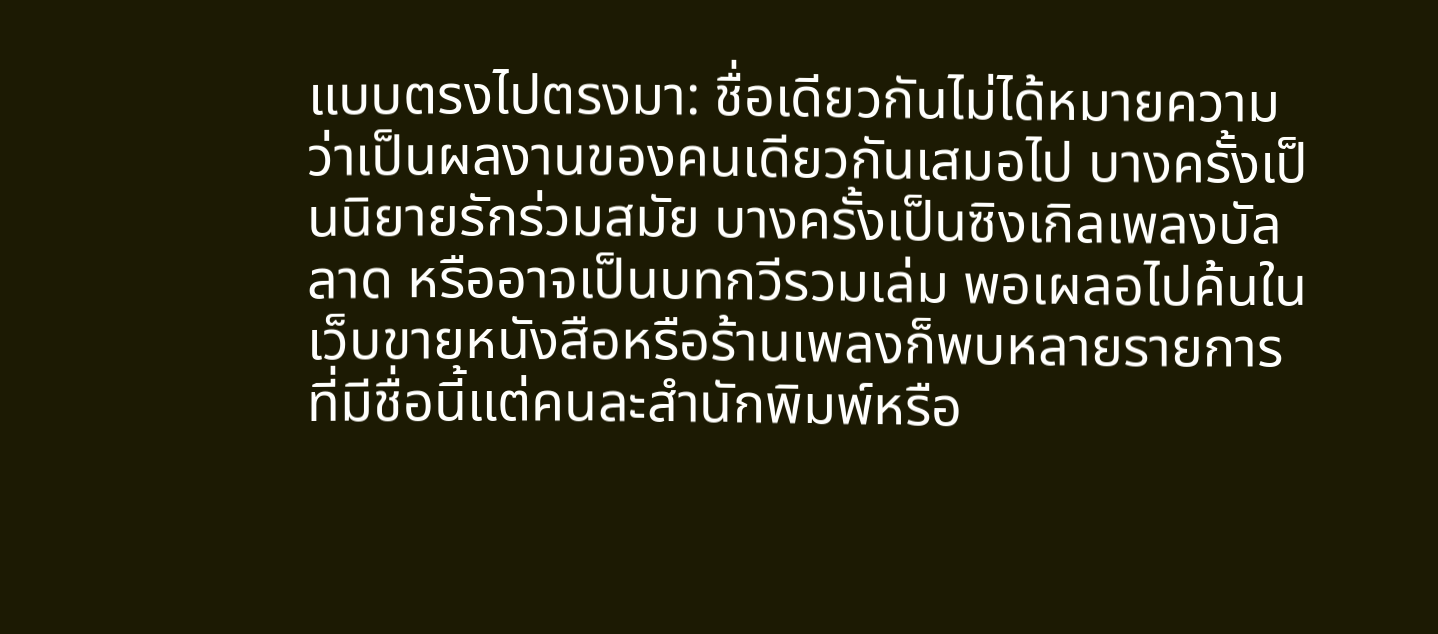แบบตรงไปตรงมา: ชื่อเดียวกันไม่ได้หมายความว่าเป็นผลงานของคนเดียวกันเสมอไป บางครั้งเป็นนิยายรักร่วมสมัย บางครั้งเป็นซิงเกิลเพลงบัลลาด หรืออาจเป็นบทกวีรวมเล่ม พอเผลอไปค้นในเว็บขายหนังสือหรือร้านเพลงก็พบหลายรายการที่มีชื่อนี้แต่คนละสำนักพิมพ์หรือ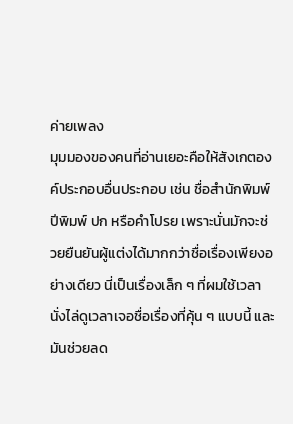ค่ายเพลง
มุมมองของคนที่อ่านเยอะคือให้สังเกตองค์ประกอบอื่นประกอบ เช่น ชื่อสำนักพิมพ์ ปีพิมพ์ ปก หรือคำโปรย เพราะนั่นมักจะช่วยยืนยันผู้แต่งได้มากกว่าชื่อเรื่องเพียงอย่างเดียว นี่เป็นเรื่องเล็ก ๆ ที่ผมใช้เวลานั่งไล่ดูเวลาเจอชื่อเรื่องที่คุ้น ๆ แบบนี้ และมันช่วยลด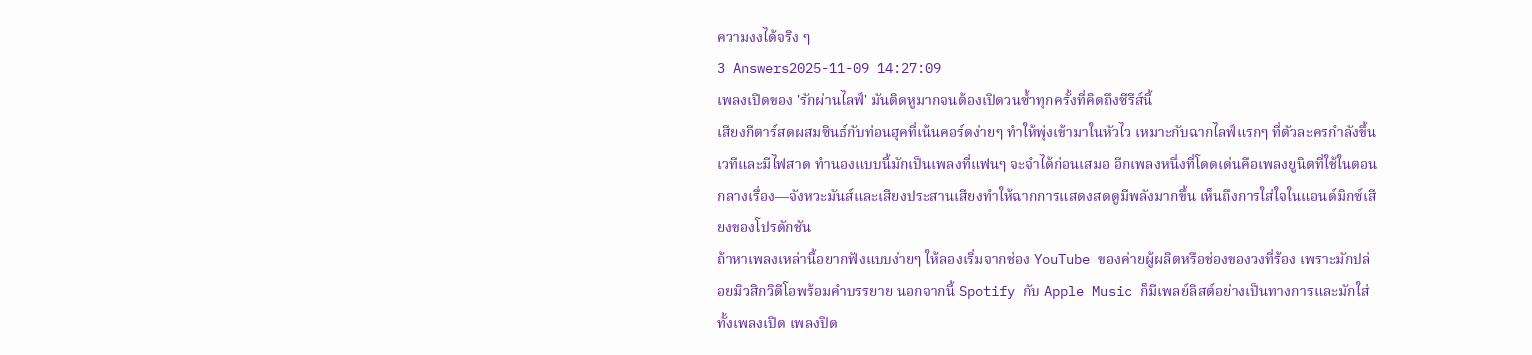ความงงได้จริง ๆ
3 Answers2025-11-09 14:27:09
เพลงเปิดของ 'รักผ่านไลฟ์' มันติดหูมากจนต้องเปิดวนซ้ำทุกครั้งที่คิดถึงซีรีส์นี้
เสียงกีตาร์สดผสมซินธ์กับท่อนฮุคที่เน้นคอร์ดง่ายๆ ทำให้พุ่งเข้ามาในหัวไว เหมาะกับฉากไลฟ์แรกๆ ที่ตัวละครกำลังขึ้นเวทีและมีไฟสาด ทำนองแบบนี้มักเป็นเพลงที่แฟนๆ จะจำได้ก่อนเสมอ อีกเพลงหนึ่งที่โดดเด่นคือเพลงยูนิตที่ใช้ในตอนกลางเรื่อง—จังหวะมันส์และเสียงประสานเสียงทำให้ฉากการแสดงสดดูมีพลังมากขึ้น เห็นถึงการใส่ใจในแอนด์มิกซ์เสียงของโปรดักชัน
ถ้าหาเพลงเหล่านี้อยากฟังแบบง่ายๆ ให้ลองเริ่มจากช่อง YouTube ของค่ายผู้ผลิตหรือช่องของวงที่ร้อง เพราะมักปล่อยมิวสิกวิดีโอพร้อมคำบรรยาย นอกจากนี้ Spotify กับ Apple Music ก็มีเพลย์ลิสต์อย่างเป็นทางการและมักใส่ทั้งเพลงเปิด เพลงปิด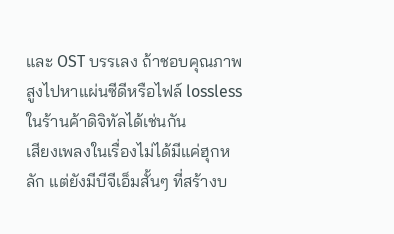และ OST บรรเลง ถ้าชอบคุณภาพสูงไปหาแผ่นซีดีหรือไฟล์ lossless ในร้านค้าดิจิทัลได้เช่นกัน
เสียงเพลงในเรื่องไม่ได้มีแค่ฮุกหลัก แต่ยังมีบีจีเอ็มสั้นๆ ที่สร้างบ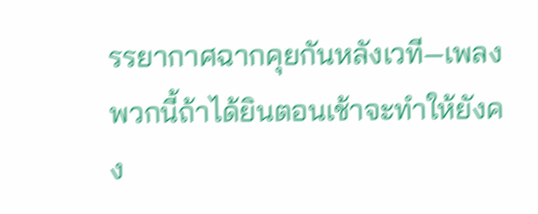รรยากาศฉากคุยกันหลังเวที—เพลงพวกนี้ถ้าได้ยินตอนเช้าจะทำให้ยังคง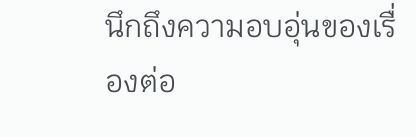นึกถึงความอบอุ่นของเรื่องต่อ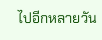ไปอีกหลายวัน